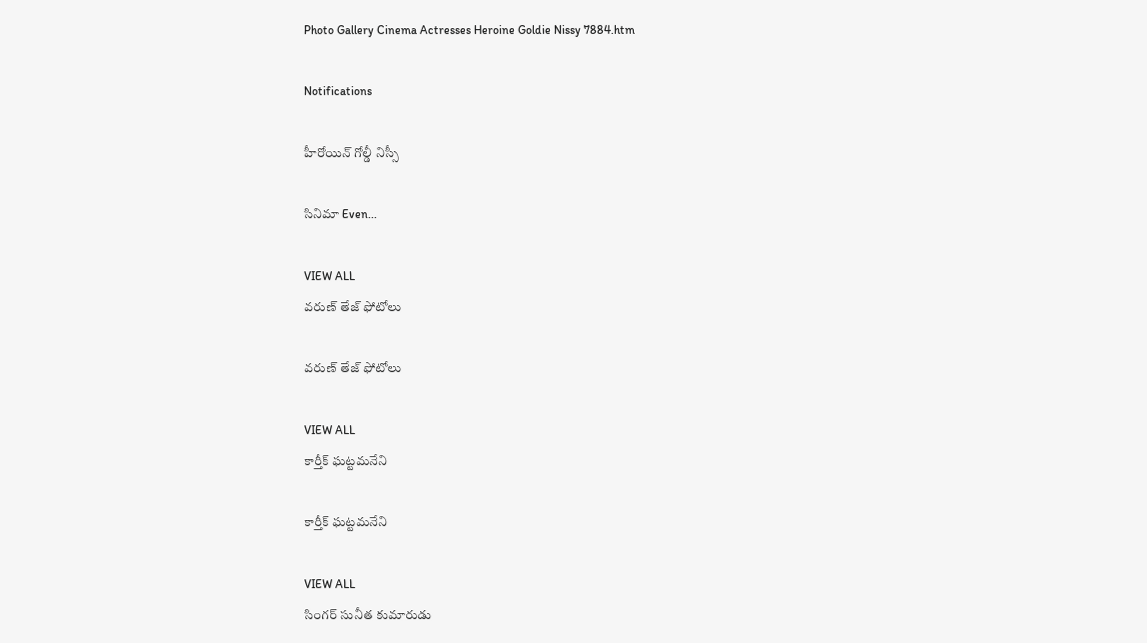Photo Gallery Cinema Actresses Heroine Goldie Nissy 7884.htm

Notifications

హీరోయిన్ గోల్డీ నిస్సీ

సినిమా Even...

VIEW ALL
వరుణ్ తేజ్ ఫోటోలు

వరుణ్ తేజ్ ఫోటోలు

VIEW ALL
కార్తీక్ ఘట్టమనేని

కార్తీక్ ఘట్టమనేని

VIEW ALL
సింగర్ సునీత కుమారుడు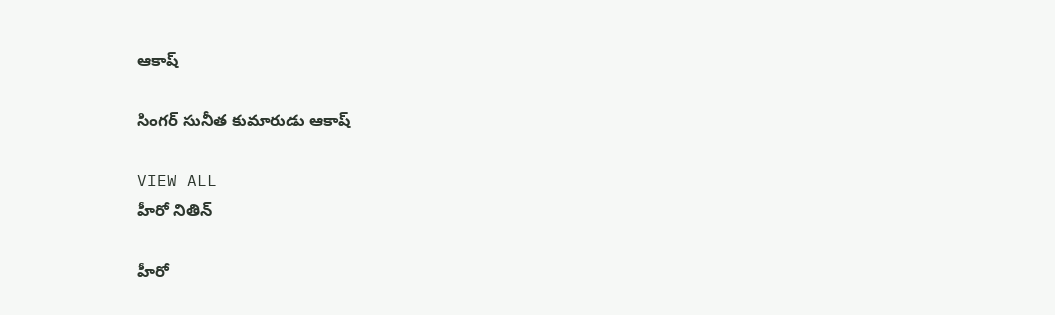ఆకాష్

సింగర్ సునీత కుమారుడు ఆకాష్

VIEW ALL
హీరో నితిన్

హీరో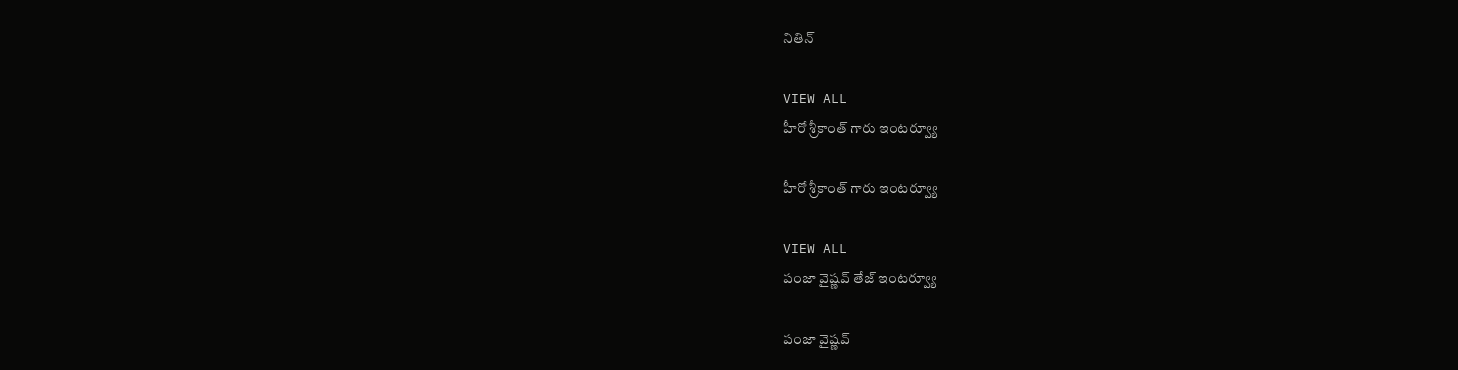నితిన్

VIEW ALL
హీరో శ్రీకాంత్ గారు ఇంటర్వ్యూ

హీరో శ్రీకాంత్ గారు ఇంటర్వ్యూ

VIEW ALL
పంజా వైష్ణవ్ తేజ్ ఇంటర్వ్యూ

పంజా వైష్ణవ్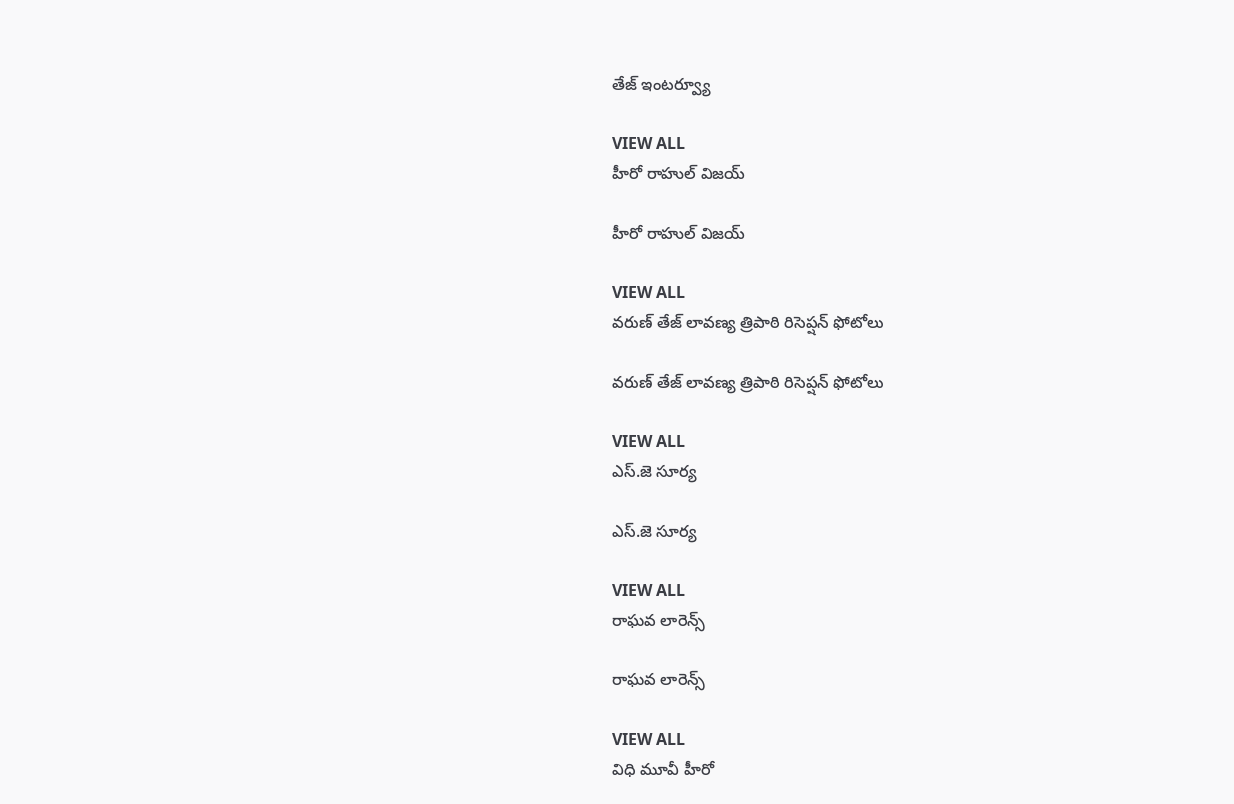తేజ్ ఇంటర్వ్యూ

VIEW ALL
హీరో రాహుల్ విజయ్

హీరో రాహుల్ విజయ్

VIEW ALL
వరుణ్ తేజ్ లావణ్య త్రిపాఠి రిసెప్షన్ ఫోటోలు

వరుణ్ తేజ్ లావణ్య త్రిపాఠి రిసెప్షన్ ఫోటోలు

VIEW ALL
ఎస్.జె సూర్య

ఎస్.జె సూర్య

VIEW ALL
రాఘవ లారెన్స్

రాఘవ లారెన్స్

VIEW ALL
విధి మూవీ హీరో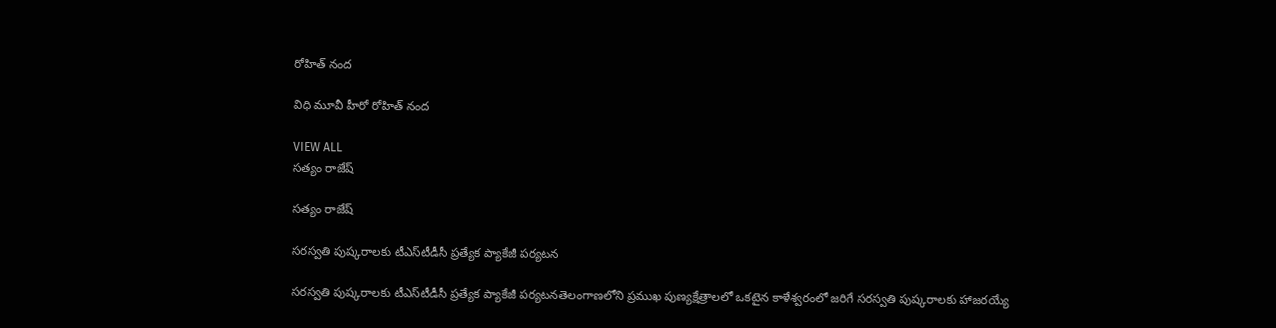రోహిత్ నంద

విధి మూవీ హీరో రోహిత్ నంద

VIEW ALL
సత్యం రాజేష్

సత్యం రాజేష్

సరస్వతి పుష్కరాలకు టీఎస్‌టీడీసీ ప్రత్యేక ప్యాకేజీ పర్యటన

సరస్వతి పుష్కరాలకు టీఎస్‌టీడీసీ ప్రత్యేక ప్యాకేజీ పర్యటనతెలంగాణలోని ప్రముఖ పుణ్యక్షేత్రాలలో ఒకటైన కాళేశ్వరంలో జరిగే సరస్వతి పుష్కరాలకు హాజరయ్యే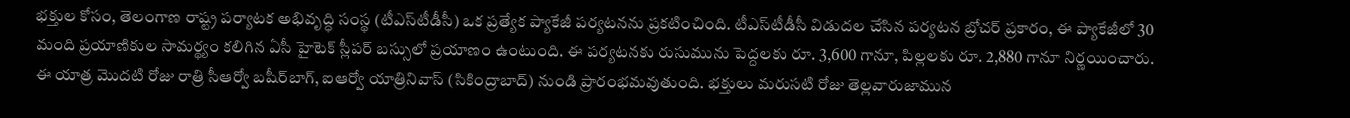భక్తుల కోసం, తెలంగాణ రాష్ట్ర పర్యాటక అభివృద్ధి సంస్థ (టీఎస్‌టీడీసీ) ఒక ప్రత్యేక ప్యాకేజీ పర్యటనను ప్రకటించింది. టీఎస్‌టీడీసీ విడుదల చేసిన పర్యటన బ్రోచర్ ప్రకారం, ఈ ప్యాకేజీలో 30 మంది ప్రయాణికుల సామర్థ్యం కలిగిన ఏసీ హైటెక్ స్లీపర్ బస్సులో ప్రయాణం ఉంటుంది. ఈ పర్యటనకు రుసుమును పెద్దలకు రూ. 3,600 గానూ, పిల్లలకు రూ. 2,880 గానూ నిర్ణయించారు. ఈ యాత్ర మొదటి రోజు రాత్రి సీఆర్వో బషీర్‌బాగ్, ఐఆర్వో యాత్రినివాస్ (సికింద్రాబాద్) నుండి ప్రారంభమవుతుంది. భక్తులు మరుసటి రోజు తెల్లవారుజామున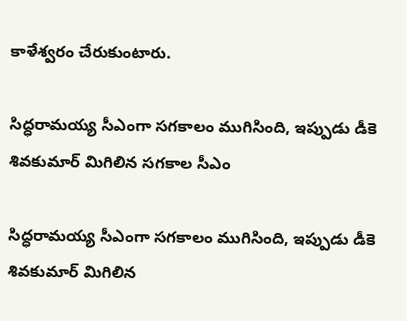కాళేశ్వరం చేరుకుంటారు.

సిద్ధరామయ్య సీఎంగా సగకాలం ముగిసింది, ఇప్పుడు డీకె శివకుమార్ మిగిలిన సగకాల సీఎం

సిద్ధరామయ్య సీఎంగా సగకాలం ముగిసింది, ఇప్పుడు డీకె శివకుమార్ మిగిలిన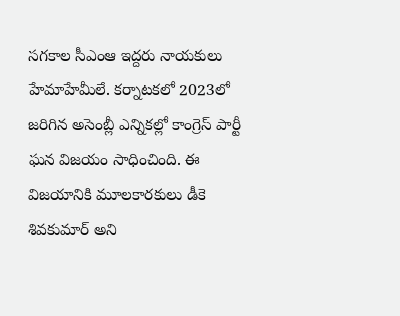సగకాల సీఎంఆ ఇద్దరు నాయకులు హేమాహేమీలే. కర్నాటకలో 2023లో జరిగిన అసెంబ్లీ ఎన్నికల్లో కాంగ్రెస్ పార్టీ ఘన విజయం సాధించింది. ఈ విజయానికి మూలకారకులు డీకె శివకుమార్ అని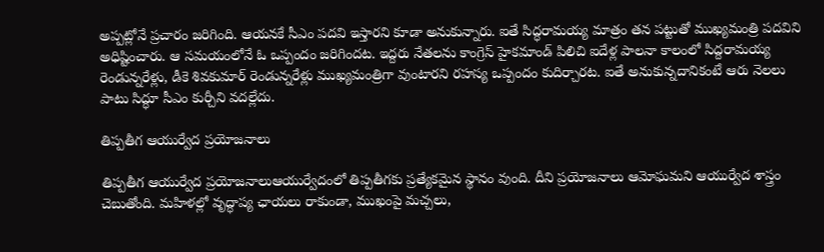అప్పట్లోనే ప్రచారం జరిగింది. ఆయనకే సీఎం పదవి ఇస్తారని కూడా అనుకున్నారు. ఐతే సిద్ధరామయ్య మాత్రం తన పట్టుతో ముఖ్యమంత్రి పదవిని అధిష్టించారు. ఆ సమయంలోనే ఓ ఒప్పందం జరిగిందట. ఇద్దరు నేతలను కాంగ్రెస్ హైకమాండ్ పిలిచి ఐదేళ్ల పాలనా కాలంలో సిద్దరామయ్య రెండున్నరేళ్లు, డీకె శివకుమార్ రెండున్నరేళ్లు ముఖ్యమంత్రిగా వుంటారని రహస్య ఒప్పందం కుదిర్చారట. ఐతే అనుకున్నదానికంటే ఆరు నెలలు పాటు సిద్ధూ సీఎం కుర్చీని వదల్లేదు.

తిప్పతీగ ఆయుర్వేద ప్రయోజనాలు

తిప్పతీగ ఆయుర్వేద ప్రయోజనాలుఆయుర్వేదంలో తిప్పతీగకు ప్రత్యేకమైన స్థానం వుంది. దీని ప్రయోజనాలు ఆమోఘమని ఆయుర్వేద శాస్త్రం చెబుతోంది. మహిళల్లో వృద్ధాప్య ఛాయలు రాకుండా, ముఖంపై మచ్చలు,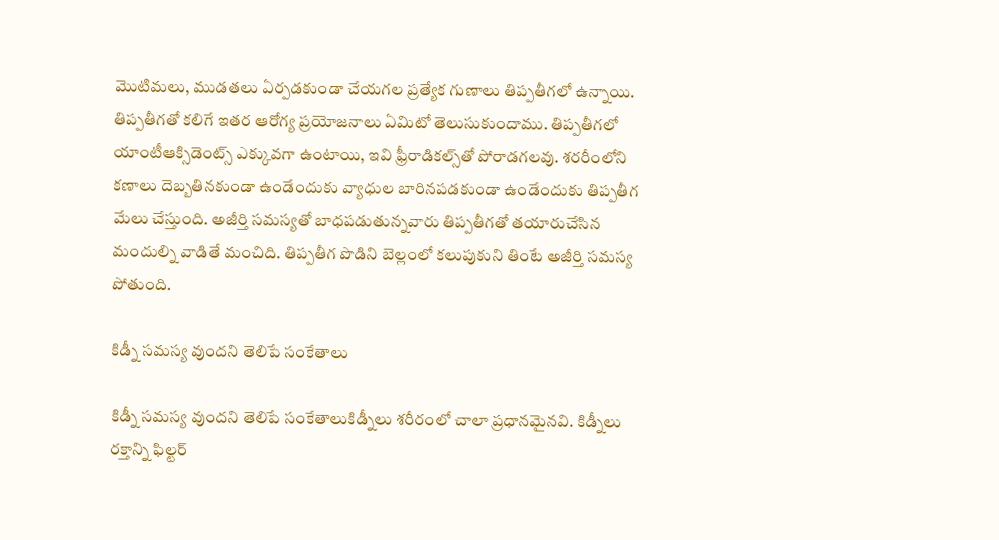మొటిమలు, ముడతలు ఏర్పడకుండా చేయగల ప్రత్యేక గుణాలు తిప్పతీగలో ఉన్నాయి. తిప్పతీగతో కలిగే ఇతర ఆరోగ్య ప్రయోజనాలు ఏమిటో తెలుసుకుందాము. తిప్పతీగలో యాంటీఆక్సిడెంట్స్ ఎక్కువగా ఉంటాయి, ఇవి ఫ్రీరాడికల్స్‌తో పోరాడగలవు. శరరీంలోని కణాలు దెబ్బతినకుండా ఉండేందుకు వ్యాధుల బారినపడకుండా ఉండేందుకు తిప్పతీగ మేలు చేస్తుంది. అజీర్తి సమస్యతో బాధపడుతున్నవారు తిప్పతీగతో తయారుచేసిన మందుల్ని వాడితే మంచిది. తిప్పతీగ పొడిని బెల్లంలో కలుపుకుని తింటే అజీర్తి సమస్య పోతుంది.

కిడ్నీ సమస్య వుందని తెలిపే సంకేతాలు

కిడ్నీ సమస్య వుందని తెలిపే సంకేతాలుకిడ్నీలు శరీరంలో చాలా ప్రధానమైనవి. కిడ్నీలు రక్తాన్ని ఫిల్టర్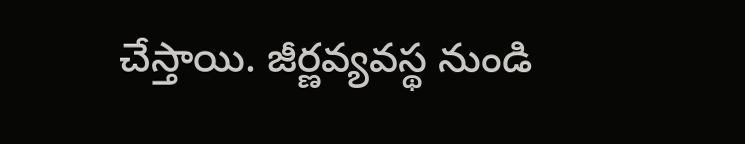చేస్తాయి. జీర్ణవ్యవస్థ నుండి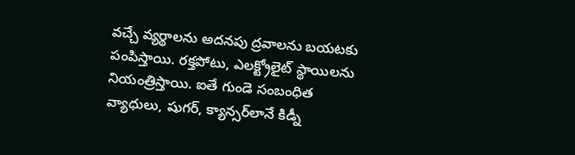వచ్చే వ్యర్థాలను అదనపు ద్రవాలను బయటకు పంపిస్తాయి. రక్తపోటు, ఎలక్ట్రోలైట్ స్థాయిలను నియంత్రిస్తాయి. ఐతే గుండె సంబంధిత వ్యాధులు, షుగర్, క్యాన్సర్‌లానే కిడ్నీ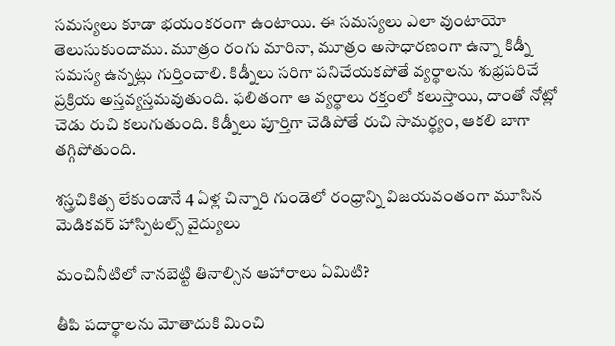సమస్యలు కూడా భయంకరంగా ఉంటాయి. ఈ సమస్యలు ఎలా వుంటాయో తెలుసుకుందాము. మూత్రం రంగు మారినా, మూత్రం అసాధారణంగా ఉన్నా కిడ్నీ సమస్య ఉన్నట్లు గుర్తించాలి. కిడ్నీలు సరిగా పనిచేయకపోతే వ్యర్థాలను శుభ్రపరిచే ప్రక్రియ అస్తవ్యస్తమవుతుంది. ఫలితంగా ఆ వ్యర్థాలు రక్తంలో కలుస్తాయి, దాంతో నోట్లో చెడు రుచి కలుగుతుంది. కిడ్నీలు పూర్తిగా చెడిపోతే రుచి సామర్థ్యం, ఆకలి బాగా తగ్గిపోతుంది.

శస్త్రచికిత్స లేకుండానే 4 ఏళ్ల చిన్నారి గుండెలో రంధ్రాన్ని విజయవంతంగా మూసిన మెడికవర్ హాస్పిటల్స్ వైద్యులు

మంచినీటిలో నానబెట్టి తినాల్సిన ఆహారాలు ఏమిటి?

తీపి పదార్థాలను మోతాదుకి మించి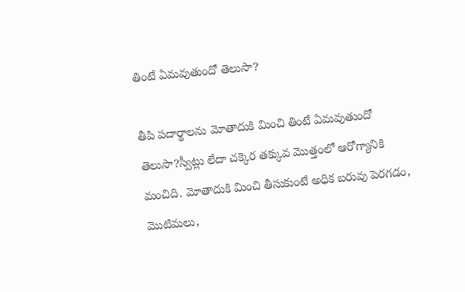తింటే ఏమవుతుందో తెలుసా?

తీపి పదార్థాలను మోతాదుకి మించి తింటే ఏమవుతుందో తెలుసా?స్వీట్లు లేదా చక్కెర తక్కువ మొత్తంలో ఆరోగ్యానికి మంచిది. మోతాదుకి మించి తీసుకుంటే అధిక బరువు పెరగడం, మొటిమలు,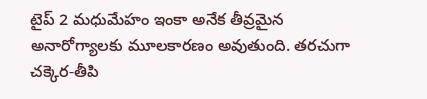టైప్ 2 మధుమేహం ఇంకా అనేక తీవ్రమైన అనారోగ్యాలకు మూలకారణం అవుతుంది. తరచుగా చక్కెర-తీపి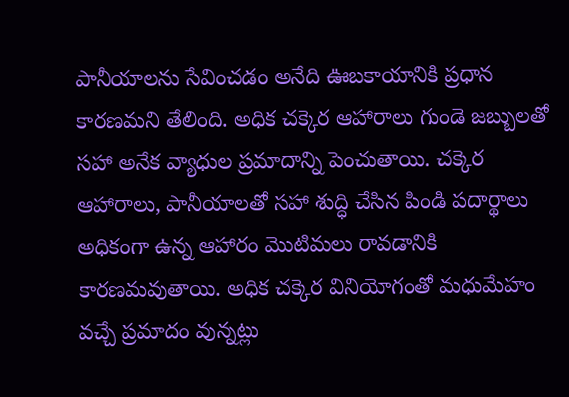పానీయాలను సేవించడం అనేది ఊబకాయానికి ప్రధాన కారణమని తేలింది. అధిక చక్కెర ఆహారాలు గుండె జబ్బులతో సహా అనేక వ్యాధుల ప్రమాదాన్ని పెంచుతాయి. చక్కెర ఆహారాలు, పానీయాలతో సహా శుద్ధి చేసిన పిండి పదార్థాలు అధికంగా ఉన్న ఆహారం మొటిమలు రావడానికి కారణమవుతాయి. అధిక చక్కెర వినియోగంతో మధుమేహం వచ్చే ప్రమాదం వున్నట్లు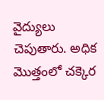వైద్యులు చెపుతారు. అధిక మొత్తంలో చక్కెర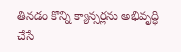తినడం కొన్ని క్యాన్సర్లను అభివృద్ధి చేసే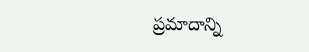ప్రమాదాన్ని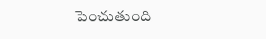పెంచుతుంది